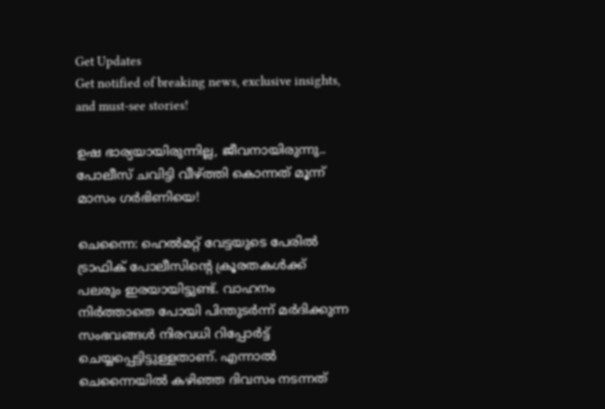Get Updates
Get notified of breaking news, exclusive insights, and must-see stories!

ഉഷ ഭാര്യയായിരുന്നില്ല, ജീവനായിരുന്നു.. പോലീസ് ചവിട്ടി വീഴ്ത്തി കൊന്നത് മൂന്ന് മാസം ഗർഭിണിയെ!

ചെന്നൈ: ഹെല്‍മറ്റ് വേട്ടയുടെ പേരില്‍ ട്രാഫിക് പോലീസിന്റെ ക്രൂരതകള്‍ക്ക് പലരും ഇരയായിട്ടുണ്ട്. വാഹനം നിര്‍ത്താതെ പോയി പിന്തുടര്‍ന്ന് മര്‍ദിക്കുന്ന സംഭവങ്ങള്‍ നിരവധി റിപ്പോര്‍ട്ട് ചെയ്യപ്പെട്ടിട്ടുള്ളതാണ്. എന്നാല്‍ ചെന്നൈയില്‍ കഴിഞ്ഞ ദിവസം നടന്നത്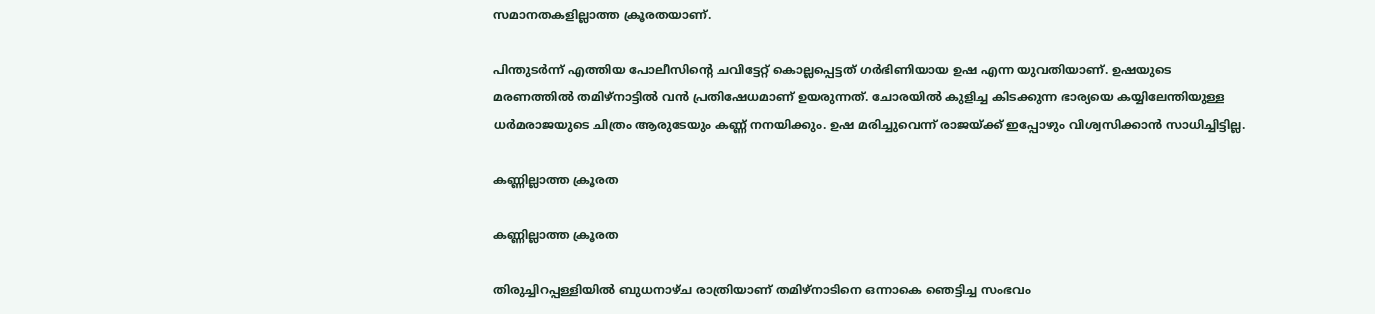സമാനതകളില്ലാത്ത ക്രൂരതയാണ്.

പിന്തുടര്‍ന്ന് എത്തിയ പോലീസിന്റെ ചവിട്ടേറ്റ് കൊല്ലപ്പെട്ടത് ഗര്‍ഭിണിയായ ഉഷ എന്ന യുവതിയാണ്. ഉഷയുടെ മരണത്തില്‍ തമിഴ്‌നാട്ടില്‍ വന്‍ പ്രതിഷേധമാണ് ഉയരുന്നത്. ചോരയില്‍ കുളിച്ച കിടക്കുന്ന ഭാര്യയെ കയ്യിലേന്തിയുള്ള ധര്‍മരാജയുടെ ചിത്രം ആരുടേയും കണ്ണ് നനയിക്കും. ഉഷ മരിച്ചുവെന്ന് രാജയ്ക്ക് ഇപ്പോഴും വിശ്വസിക്കാന്‍ സാധിച്ചിട്ടില്ല.

കണ്ണില്ലാത്ത ക്രൂരത

കണ്ണില്ലാത്ത ക്രൂരത

തിരുച്ചിറപ്പള്ളിയില്‍ ബുധനാഴ്ച രാത്രിയാണ് തമിഴ്‌നാടിനെ ഒന്നാകെ ഞെട്ടിച്ച സംഭവം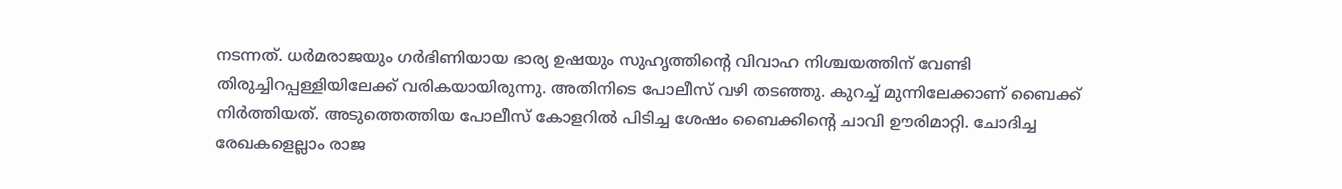നടന്നത്. ധര്‍മരാജയും ഗര്‍ഭിണിയായ ഭാര്യ ഉഷയും സുഹൃത്തിന്റെ വിവാഹ നിശ്ചയത്തിന് വേണ്ടി തിരുച്ചിറപ്പള്ളിയിലേക്ക് വരികയായിരുന്നു. അതിനിടെ പോലീസ് വഴി തടഞ്ഞു. കുറച്ച് മുന്നിലേക്കാണ് ബൈക്ക് നിര്‍ത്തിയത്. അടുത്തെത്തിയ പോലീസ് കോളറില്‍ പിടിച്ച ശേഷം ബൈക്കിന്റെ ചാവി ഊരിമാറ്റി. ചോദിച്ച രേഖകളെല്ലാം രാജ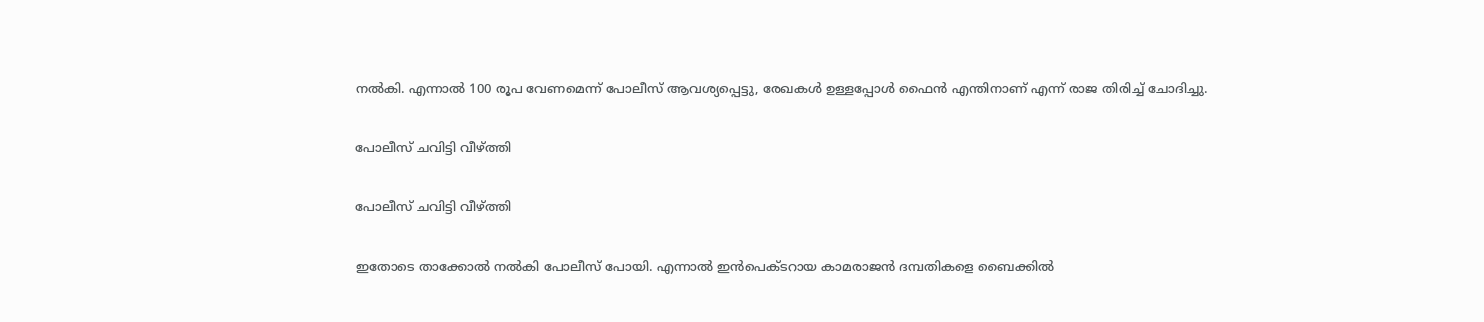നല്‍കി. എന്നാല്‍ 100 രൂപ വേണമെന്ന് പോലീസ് ആവശ്യപ്പെട്ടു, രേഖകള്‍ ഉള്ളപ്പോള്‍ ഫൈന്‍ എന്തിനാണ് എന്ന് രാജ തിരിച്ച് ചോദിച്ചു.

പോലീസ് ചവിട്ടി വീഴ്ത്തി

പോലീസ് ചവിട്ടി വീഴ്ത്തി

ഇതോടെ താക്കോല്‍ നല്‍കി പോലീസ് പോയി. എന്നാല്‍ ഇന്‍പെക്ടറായ കാമരാജന്‍ ദമ്പതികളെ ബൈക്കില്‍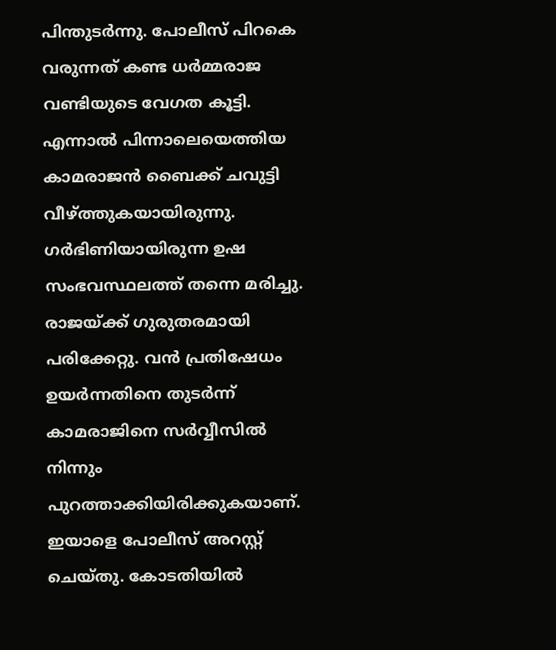പിന്തുടര്‍ന്നു. പോലീസ് പിറകെ വരുന്നത് കണ്ട ധര്‍മ്മരാജ വണ്ടിയുടെ വേഗത കൂട്ടി. എന്നാല്‍ പിന്നാലെയെത്തിയ കാമരാജന്‍ ബൈക്ക് ചവുട്ടി വീഴ്ത്തുകയായിരുന്നു. ഗര്‍ഭിണിയായിരുന്ന ഉഷ സംഭവസ്ഥലത്ത് തന്നെ മരിച്ചു. രാജയ്ക്ക് ഗുരുതരമായി പരിക്കേറ്റു. വന്‍ പ്രതിഷേധം ഉയര്‍ന്നതിനെ തുടര്‍ന്ന് കാമരാജിനെ സര്‍വ്വീസില്‍ നിന്നും പുറത്താക്കിയിരിക്കുകയാണ്. ഇയാളെ പോലീസ് അറസ്റ്റ് ചെയ്തു. കോടതിയിൽ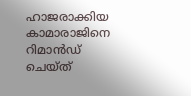ഹാജരാക്കിയ കാമാരാജിനെ റിമാന്‍ഡ് ചെയ്ത്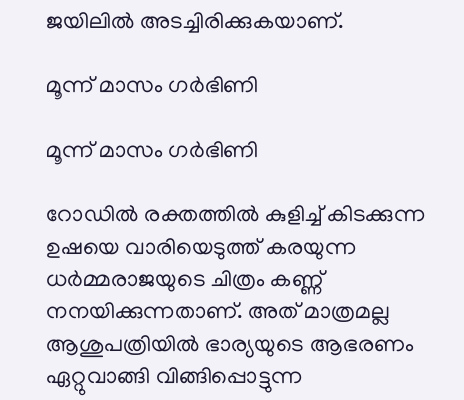ജയിലില്‍ അടച്ചിരിക്കുകയാണ്.

മൂന്ന് മാസം ഗർഭിണി

മൂന്ന് മാസം ഗർഭിണി

റോഡില്‍ രക്തത്തില്‍ കുളിച്ച് കിടക്കുന്ന ഉഷയെ വാരിയെടുത്ത് കരയുന്ന ധര്‍മ്മരാജയുടെ ചിത്രം കണ്ണ് നനയിക്കുന്നതാണ്. അത് മാത്രമല്ല ആശുപത്രിയില്‍ ഭാര്യയുടെ ആഭരണം ഏറ്റുവാങ്ങി വിങ്ങിപ്പൊട്ടുന്ന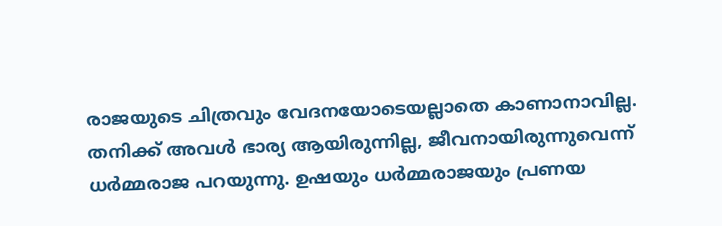രാജയുടെ ചിത്രവും വേദനയോടെയല്ലാതെ കാണാനാവില്ല. തനിക്ക് അവള്‍ ഭാര്യ ആയിരുന്നില്ല, ജീവനായിരുന്നുവെന്ന് ധര്‍മ്മരാജ പറയുന്നു. ഉഷയും ധര്‍മ്മരാജയും പ്രണയ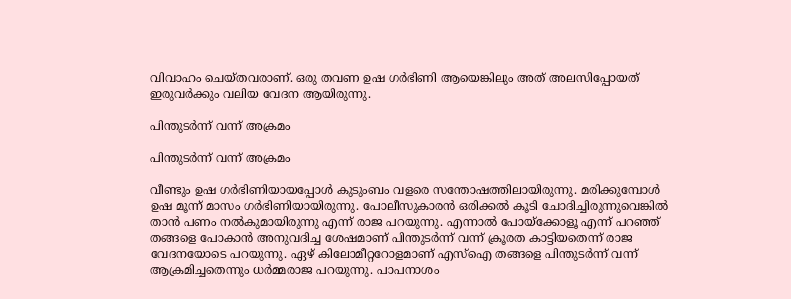വിവാഹം ചെയ്തവരാണ്. ഒരു തവണ ഉഷ ഗര്‍ഭിണി ആയെങ്കിലും അത് അലസിപ്പോയത് ഇരുവര്‍ക്കും വലിയ വേദന ആയിരുന്നു.

പിന്തുടർന്ന് വന്ന് അക്രമം

പിന്തുടർന്ന് വന്ന് അക്രമം

വീണ്ടും ഉഷ ഗര്‍ഭിണിയായപ്പോള്‍ കുടുംബം വളരെ സന്തോഷത്തിലായിരുന്നു. മരിക്കുമ്പോള്‍ ഉഷ മൂന്ന് മാസം ഗര്‍ഭിണിയായിരുന്നു. പോലീസുകാരന്‍ ഒരിക്കല്‍ കൂടി ചോദിച്ചിരുന്നുവെങ്കില്‍ താന്‍ പണം നല്‍കുമായിരുന്നു എന്ന് രാജ പറയുന്നു. എന്നാല്‍ പോയ്‌ക്കോളൂ എന്ന് പറഞ്ഞ് തങ്ങളെ പോകാന്‍ അനുവദിച്ച ശേഷമാണ് പിന്തുടര്‍ന്ന് വന്ന് ക്രൂരത കാട്ടിയതെന്ന് രാജ വേദനയോടെ പറയുന്നു. ഏഴ് കിലോമീറ്ററോളമാണ് എസ്‌ഐ തങ്ങളെ പിന്തുടര്‍ന്ന് വന്ന് ആക്രമിച്ചതെന്നും ധര്‍മ്മരാജ പറയുന്നു. പാപനാശം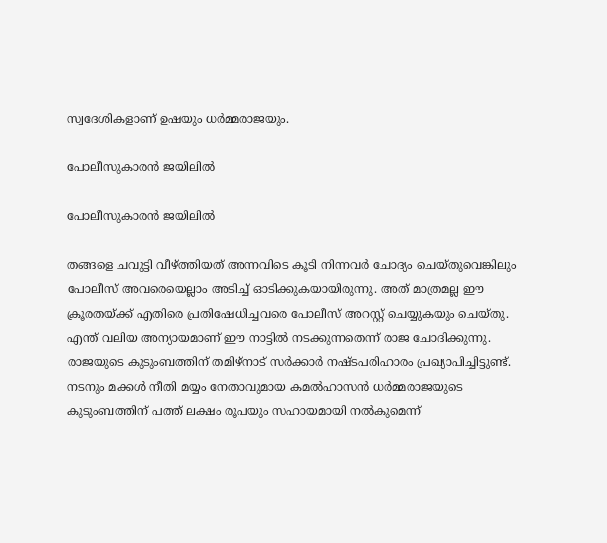സ്വദേശികളാണ് ഉഷയും ധർമ്മരാജയും.

പോലീസുകാരൻ ജയിലിൽ

പോലീസുകാരൻ ജയിലിൽ

തങ്ങളെ ചവുട്ടി വീഴ്ത്തിയത് അന്നവിടെ കൂടി നിന്നവര്‍ ചോദ്യം ചെയ്തുവെങ്കിലും പോലീസ് അവരെയെല്ലാം അടിച്ച് ഓടിക്കുകയായിരുന്നു. അത് മാത്രമല്ല ഈ ക്രൂരതയ്ക്ക് എതിരെ പ്രതിഷേധിച്ചവരെ പോലീസ് അറസ്റ്റ് ചെയ്യുകയും ചെയ്തു. എന്ത് വലിയ അന്യായമാണ് ഈ നാട്ടില്‍ നടക്കുന്നതെന്ന് രാജ ചോദിക്കുന്നു. രാജയുടെ കുടുംബത്തിന് തമിഴ്‌നാട് സര്‍ക്കാര്‍ നഷ്ടപരിഹാരം പ്രഖ്യാപിച്ചിട്ടുണ്ട്. നടനും മക്കള്‍ നീതി മയ്യം നേതാവുമായ കമല്‍ഹാസന്‍ ധര്‍മ്മരാജയുടെ കുടുംബത്തിന് പത്ത് ലക്ഷം രൂപയും സഹായമായി നല്‍കുമെന്ന്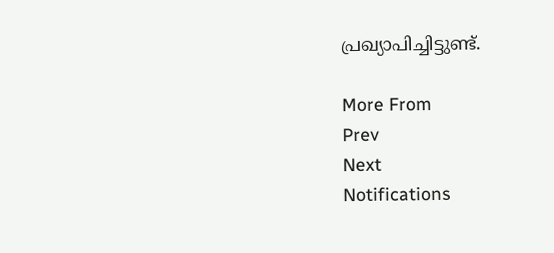പ്രഖ്യാപിച്ചിട്ടുണ്ട്.

More From
Prev
Next
Notifications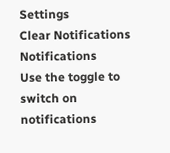Settings
Clear Notifications
Notifications
Use the toggle to switch on notifications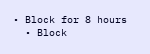• Block for 8 hours
  • Block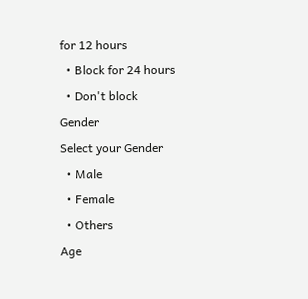for 12 hours
  • Block for 24 hours
  • Don't block
Gender
Select your Gender
  • Male
  • Female
  • Others
Age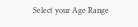Select your Age Range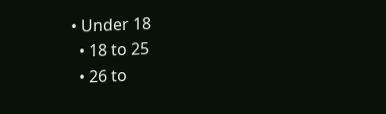• Under 18
  • 18 to 25
  • 26 to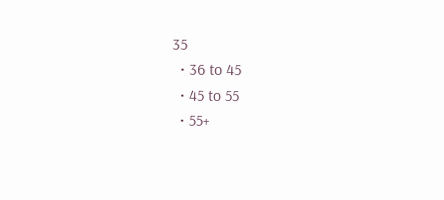35
  • 36 to 45
  • 45 to 55
  • 55+